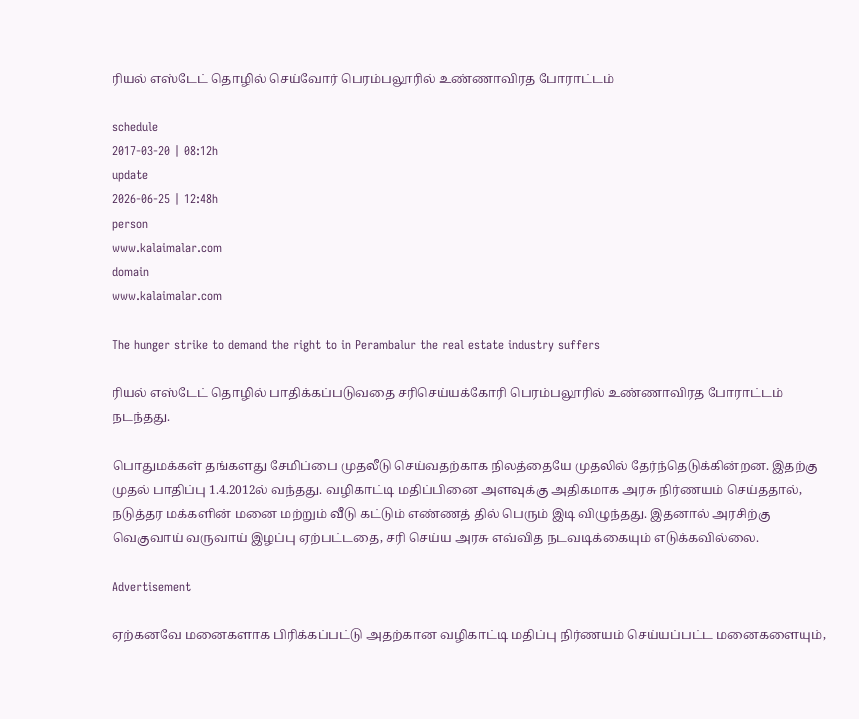ரியல் எஸ்டேட் தொழில் செய்வோர் பெரம்பலூரில் உண்ணாவிரத போராட்டம்

schedule
2017-03-20 | 08:12h
update
2026-06-25 | 12:48h
person
www.kalaimalar.com
domain
www.kalaimalar.com

The hunger strike to demand the right to in Perambalur the real estate industry suffers

ரியல் எஸ்டேட் தொழில் பாதிக்கப்படுவதை சரிசெய்யக்கோரி பெரம்பலூரில் உண்ணாவிரத போராட்டம் நடந்தது.

பொதுமக்கள் தங்களது சேமிப்பை முதலீடு செய்வதற்காக நிலத்தையே முதலில் தேர்ந்தெடுக்கின்றன. இதற்கு முதல் பாதிப்பு 1.4.2012ல் வந்தது. வழிகாட்டி மதிப்பினை அளவுக்கு அதிகமாக அரசு நிர்ணயம் செய்ததால், நடுத்தர மக்களின் மனை மற்றும் வீடு கட்டும் எண்ணத் தில் பெரும் இடி விழுந்தது. இதனால் அரசிற்கு வெகுவாய் வருவாய் இழப்பு ஏற்பட்டதை, சரி செய்ய அரசு எவ்வித நடவடிக்கையும் எடுக்கவில்லை.

Advertisement

ஏற்கனவே மனைகளாக பிரிக்கப்பட்டு அதற்கான வழிகாட்டி மதிப்பு நிர்ணயம் செய்யப்பட்ட மனைகளையும்,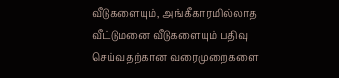வீடுகளையும், அங்கீகாரமில்லாத வீட்டுமனை வீடுகளையும் பதிவு செய்வதற்கான வரைமுறைகளை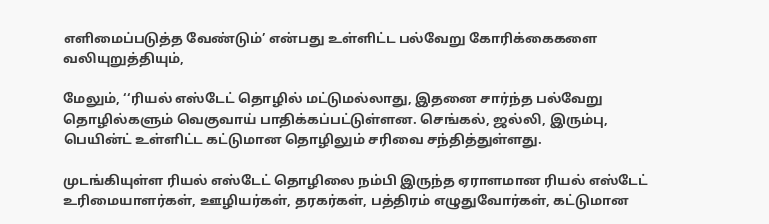எளிமைப்படுத்த வேண்டும்’ என்பது உள்ளிட்ட பல்வேறு கோரிக்கைகளை வலியுறுத்தியும்,

மேலும், ‘‘ரியல் எஸ்டேட் தொழில் மட்டுமல்லாது, இதனை சார்ந்த பல்வேறு தொழில்களும் வெகுவாய் பாதிக்கப்பட்டுள்ளன. செங்கல், ஜல்லி, இரும்பு, பெயின்ட் உள்ளிட்ட கட்டுமான தொழிலும் சரிவை சந்தித்துள்ளது.

முடங்கியுள்ள ரியல் எஸ்டேட் தொழிலை நம்பி இருந்த ஏராளமான ரியல் எஸ்டேட் உரிமையாளர்கள், ஊழியர்கள், தரகர்கள், பத்திரம் எழுதுவோர்கள், கட்டுமான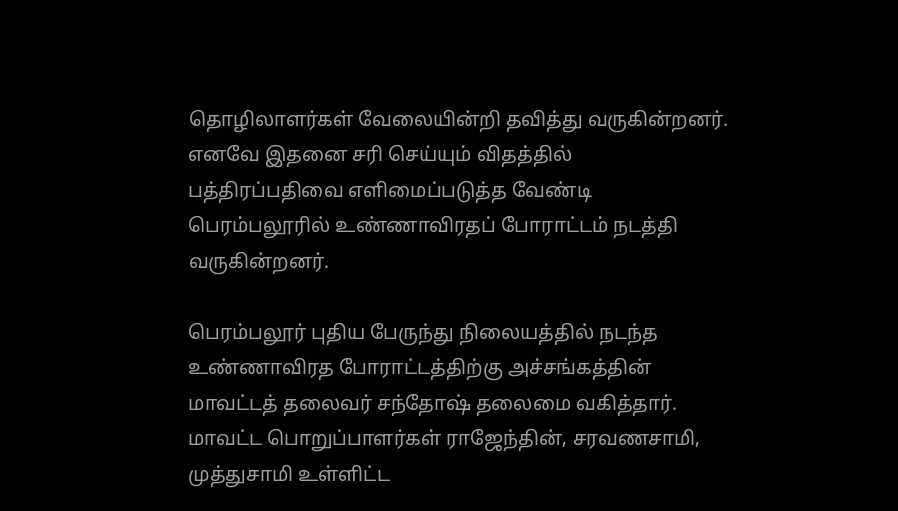தொழிலாளர்கள் வேலையின்றி தவித்து வருகின்றனர். எனவே இதனை சரி செய்யும் விதத்தில் பத்திரப்பதிவை எளிமைப்படுத்த வேண்டி பெரம்பலூரில் உண்ணாவிரதப் போராட்டம் நடத்தி வருகின்றனர்.

பெரம்பலூர் புதிய பேருந்து நிலையத்தில் நடந்த உண்ணாவிரத போராட்டத்திற்கு அச்சங்கத்தின் மாவட்டத் தலைவர் சந்தோஷ் தலைமை வகித்தார். மாவட்ட பொறுப்பாளர்கள் ராஜேந்தின், சரவணசாமி, முத்துசாமி உள்ளிட்ட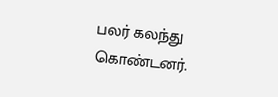பலர் கலந்து கொண்டனர்.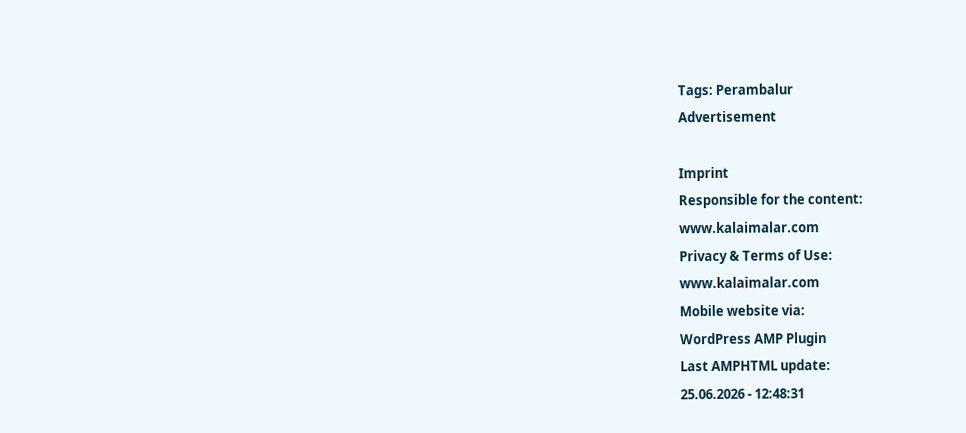Tags: Perambalur
Advertisement

Imprint
Responsible for the content:
www.kalaimalar.com
Privacy & Terms of Use:
www.kalaimalar.com
Mobile website via:
WordPress AMP Plugin
Last AMPHTML update:
25.06.2026 - 12:48:31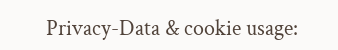Privacy-Data & cookie usage: